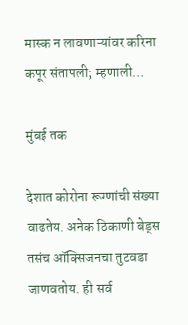मास्क न लावणाऱ्यांवर करिना कपूर संतापली; म्हणाली…

मुंबई तक

देशात कोरोना रूग्णांची संख्या वाढतेय. अनेक ठिकाणी बेड्स तसंच ऑक्सिजनचा तुटवडा जाणवतोय. ही सर्व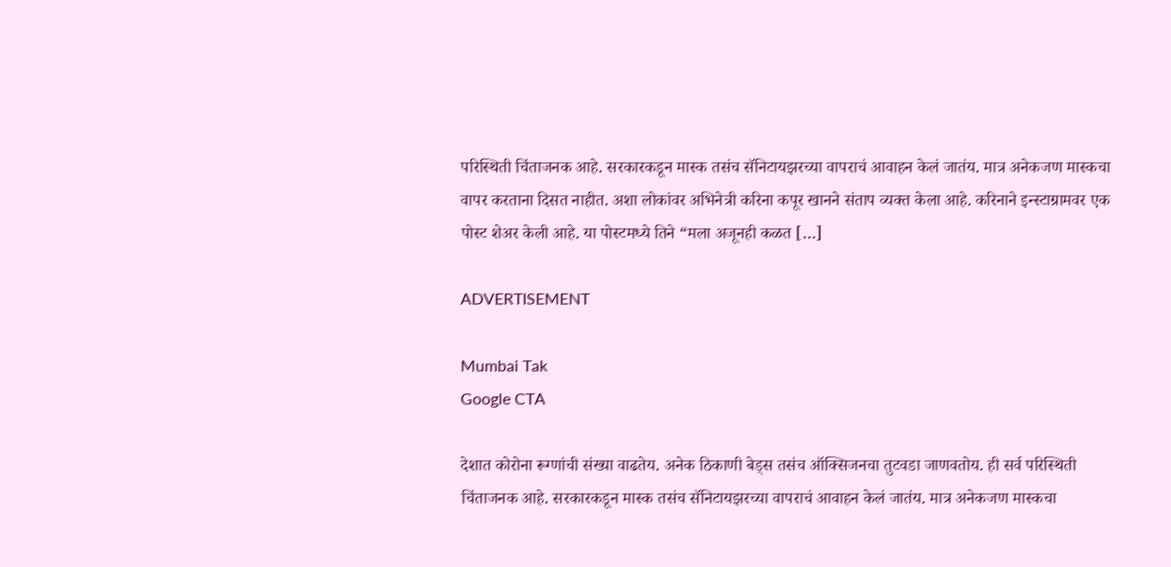परिस्थिती चिंताजनक आहे. सरकारकडून मास्क तसंच सॅनिटायझरच्या वापराचं आवाहन केलं जातंय. मात्र अनेकजण मास्कचा वापर करताना दिसत नाहीत. अशा लोकांवर अभिनेत्री करिना कपूर खानने संताप व्यक्त केला आहे. करिनाने इन्स्टाग्रामवर एक पोस्ट शेअर केली आहे. या पोस्टमध्ये तिने “मला अजूनही कळत […]

ADVERTISEMENT

Mumbai Tak
Google CTA

देशात कोरोना रूग्णांची संख्या वाढतेय. अनेक ठिकाणी बेड्स तसंच ऑक्सिजनचा तुटवडा जाणवतोय. ही सर्व परिस्थिती चिंताजनक आहे. सरकारकडून मास्क तसंच सॅनिटायझरच्या वापराचं आवाहन केलं जातंय. मात्र अनेकजण मास्कचा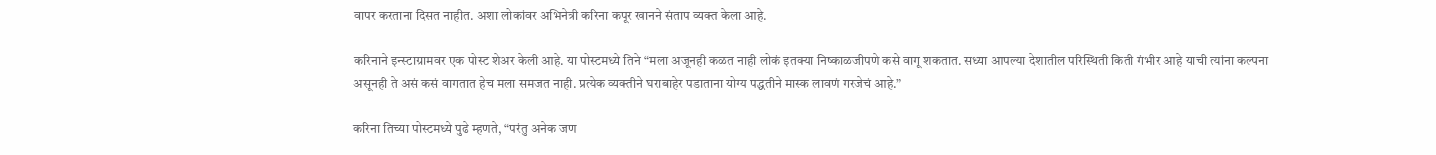वापर करताना दिसत नाहीत. अशा लोकांवर अभिनेत्री करिना कपूर खानने संताप व्यक्त केला आहे.

करिनाने इन्स्टाग्रामवर एक पोस्ट शेअर केली आहे. या पोस्टमध्ये तिने “मला अजूनही कळत नाही लोकं इतक्या निष्काळजीपणे कसे वागू शकतात. सध्या आपल्या देशातील परिस्थिती किती गंभीर आहे याची त्यांना कल्पना असूनही ते असं कसं वागतात हेच मला समजत नाही. प्रत्येक व्यक्तीने घराबाहेर पडाताना योग्य पद्धतीने मास्क लावणं गरजेचं आहे.”

करिना तिच्या पोस्टमध्ये पुढे म्हणते, “परंतु अनेक जण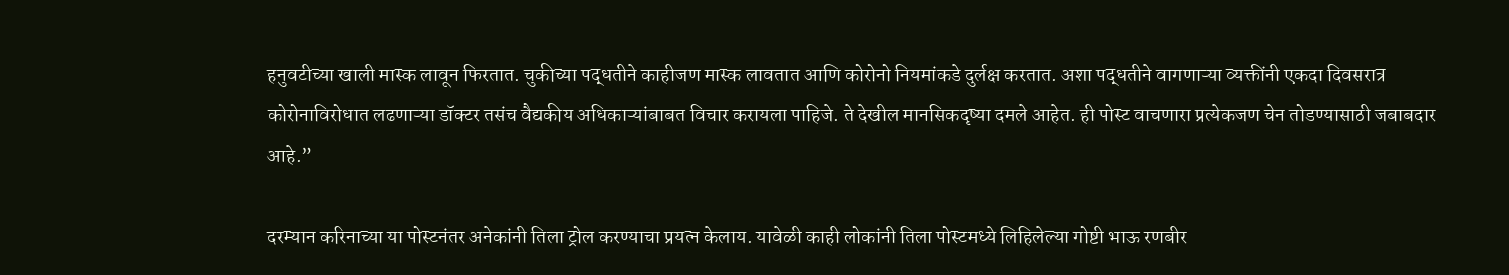हनुवटीच्या खाली मास्क लावून फिरतात. चुकीच्या पद्धतीने काहीजण मास्क लावतात आणि कोरोनो नियमांकडे दुर्लक्ष करतात. अशा पद्धतीने वागणाऱ्या व्यक्तींनी एकदा दिवसरात्र कोरोनाविरोधात लढणाऱ्या डॉक्टर तसंच वैद्यकीय अधिकाऱ्यांबाबत विचार करायला पाहिजे. ते देखील मानसिकदृष्या दमले आहेत. ही पोस्ट वाचणारा प्रत्येकजण चेन तोडण्यासाठी जबाबदार आहे.”

दरम्यान करिनाच्या या पोस्टनंतर अनेकांनी तिला ट्रोल करण्याचा प्रयत्न केलाय. यावेळी काही लोकांनी तिला पोस्टमध्ये लिहिलेल्या गोष्टी भाऊ रणबीर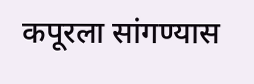कपूरला सांगण्यास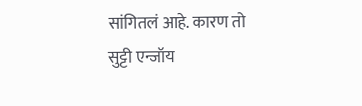सांगितलं आहे. कारण तो सुट्टी एन्जॉय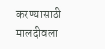करण्यासाठी मालदीवला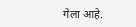गेला आहे.